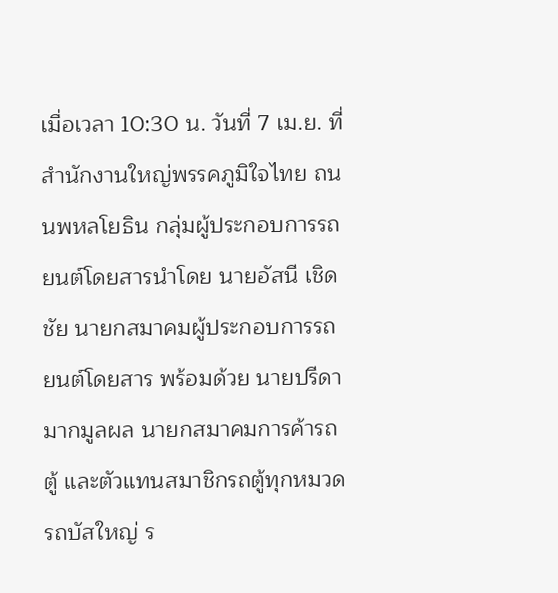เมื่อเวลา 10:30 น. วันที่ 7 เม.ย. ที่สำนักงานใหญ่พรรคภูมิใจไทย ถนนพหลโยธิน กลุ่มผู้ประกอบการรถยนต์โดยสารนำโดย นายอัสนี เชิดชัย นายกสมาคมผู้ประกอบการรถยนต์โดยสาร พร้อมด้วย นายปรีดา มากมูลผล นายกสมาคมการค้ารถตู้ และตัวแทนสมาชิกรถตู้ทุกหมวด รถบัสใหญ่ ร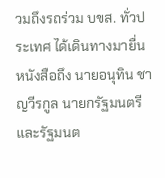วมถึงรถร่วม บขส. ทั่วประเทศ ได้เดินทางมายื่นหนังสือถึง นายอนุทิน ชาญวีรกูล นายกรัฐมนตรีและรัฐมนต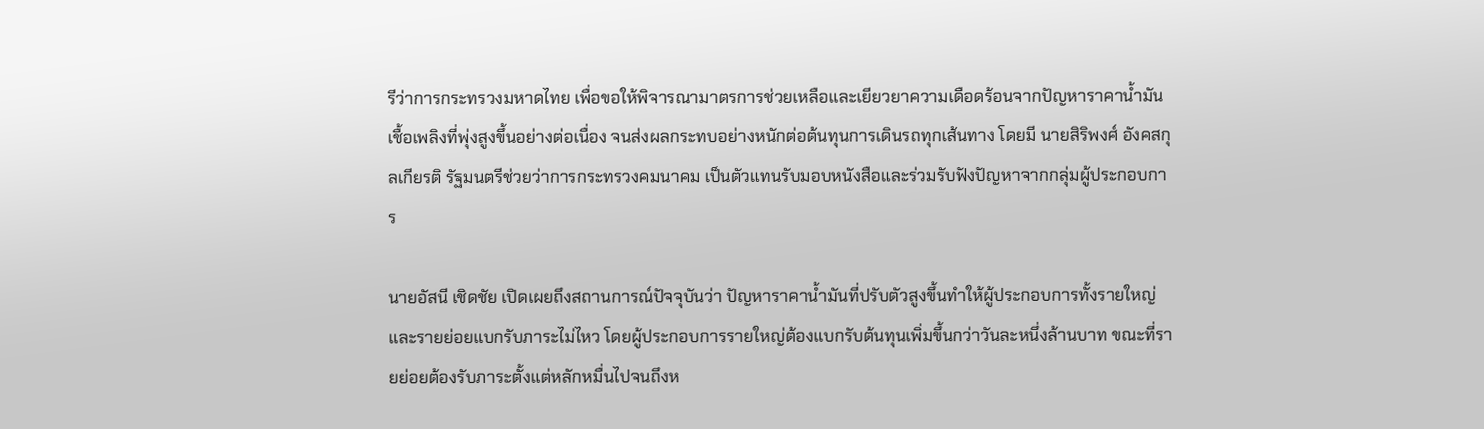รีว่าการกระทรวงมหาดไทย เพื่อขอให้พิจารณามาตรการช่วยเหลือและเยียวยาความเดือดร้อนจากปัญหาราคาน้ำมันเชื้อเพลิงที่พุ่งสูงขึ้นอย่างต่อเนื่อง จนส่งผลกระทบอย่างหนักต่อต้นทุนการเดินรถทุกเส้นทาง โดยมี นายสิริพงศ์ อังคสกุลเกียรติ รัฐมนตรีช่วยว่าการกระทรวงคมนาคม เป็นตัวแทนรับมอบหนังสือและร่วมรับฟังปัญหาจากกลุ่มผู้ประกอบการ

นายอัสนี เชิดชัย เปิดเผยถึงสถานการณ์ปัจจุบันว่า ปัญหาราคาน้ำมันที่ปรับตัวสูงขึ้นทำให้ผู้ประกอบการทั้งรายใหญ่และรายย่อยแบกรับภาระไม่ไหว โดยผู้ประกอบการรายใหญ่ต้องแบกรับต้นทุนเพิ่มขึ้นกว่าวันละหนึ่งล้านบาท ขณะที่รายย่อยต้องรับภาระตั้งแต่หลักหมื่นไปจนถึงห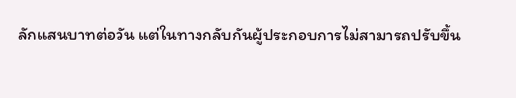ลักแสนบาทต่อวัน แต่ในทางกลับกันผู้ประกอบการไม่สามารถปรับขึ้น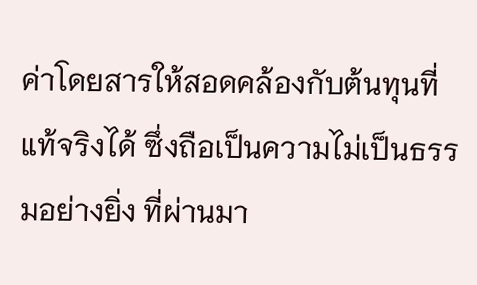ค่าโดยสารให้สอดคล้องกับต้นทุนที่แท้จริงได้ ซึ่งถือเป็นความไม่เป็นธรรมอย่างยิ่ง ที่ผ่านมา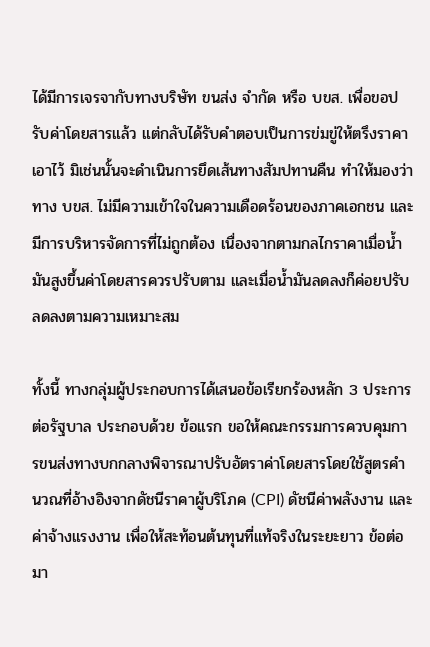ได้มีการเจรจากับทางบริษัท ขนส่ง จำกัด หรือ บขส. เพื่อขอปรับค่าโดยสารแล้ว แต่กลับได้รับคำตอบเป็นการข่มขู่ให้ตรึงราคาเอาไว้ มิเช่นนั้นจะดำเนินการยึดเส้นทางสัมปทานคืน ทำให้มองว่าทาง บขส. ไม่มีความเข้าใจในความเดือดร้อนของภาคเอกชน และมีการบริหารจัดการที่ไม่ถูกต้อง เนื่องจากตามกลไกราคาเมื่อน้ำมันสูงขึ้นค่าโดยสารควรปรับตาม และเมื่อน้ำมันลดลงก็ค่อยปรับลดลงตามความเหมาะสม

ทั้งนี้ ทางกลุ่มผู้ประกอบการได้เสนอข้อเรียกร้องหลัก 3 ประการต่อรัฐบาล ประกอบด้วย ข้อแรก ขอให้คณะกรรมการควบคุมการขนส่งทางบกกลางพิจารณาปรับอัตราค่าโดยสารโดยใช้สูตรคำนวณที่อ้างอิงจากดัชนีราคาผู้บริโภค (CPI) ดัชนีค่าพลังงาน และค่าจ้างแรงงาน เพื่อให้สะท้อนต้นทุนที่แท้จริงในระยะยาว ข้อต่อมา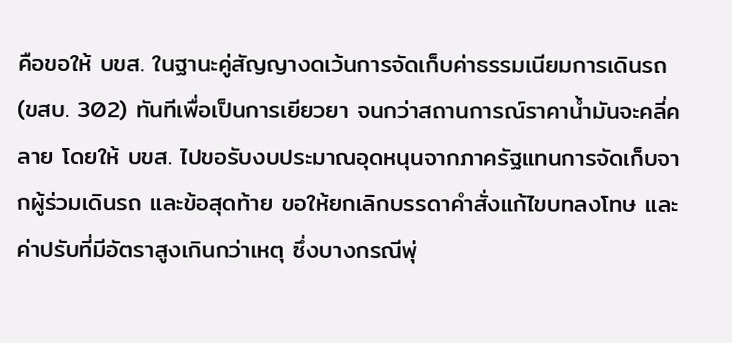คือขอให้ บขส. ในฐานะคู่สัญญางดเว้นการจัดเก็บค่าธรรมเนียมการเดินรถ (ขสบ. 302) ทันทีเพื่อเป็นการเยียวยา จนกว่าสถานการณ์ราคาน้ำมันจะคลี่คลาย โดยให้ บขส. ไปขอรับงบประมาณอุดหนุนจากภาครัฐแทนการจัดเก็บจากผู้ร่วมเดินรถ และข้อสุดท้าย ขอให้ยกเลิกบรรดาคำสั่งแก้ไขบทลงโทษ และค่าปรับที่มีอัตราสูงเกินกว่าเหตุ ซึ่งบางกรณีพุ่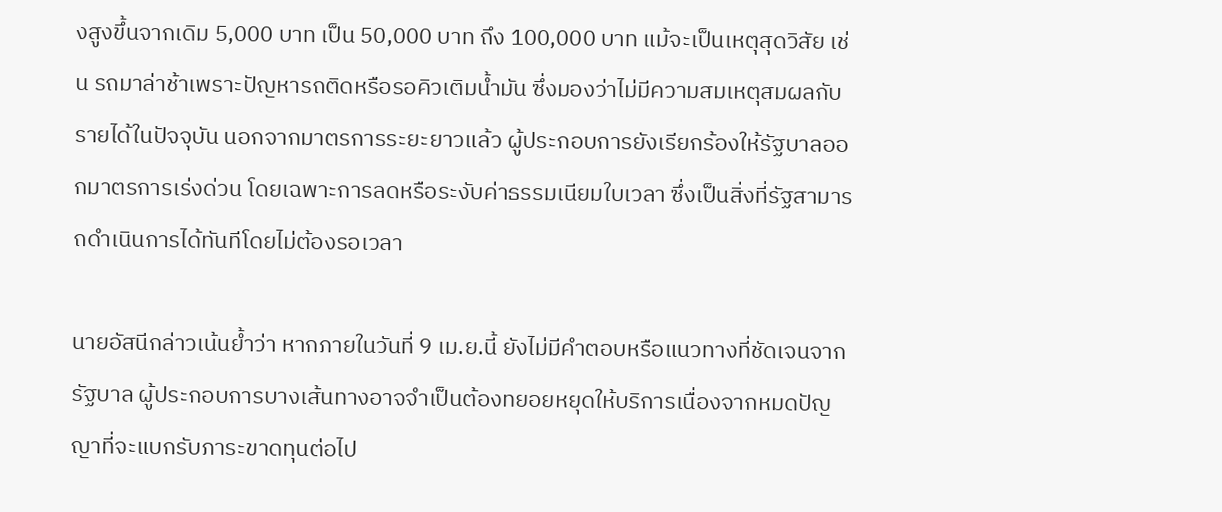งสูงขึ้นจากเดิม 5,000 บาท เป็น 50,000 บาท ถึง 100,000 บาท แม้จะเป็นเหตุสุดวิสัย เช่น รถมาล่าช้าเพราะปัญหารถติดหรือรอคิวเติมน้ำมัน ซึ่งมองว่าไม่มีความสมเหตุสมผลกับรายได้ในปัจจุบัน นอกจากมาตรการระยะยาวแล้ว ผู้ประกอบการยังเรียกร้องให้รัฐบาลออกมาตรการเร่งด่วน โดยเฉพาะการลดหรือระงับค่าธรรมเนียมใบเวลา ซึ่งเป็นสิ่งที่รัฐสามารถดำเนินการได้ทันทีโดยไม่ต้องรอเวลา

นายอัสนีกล่าวเน้นย้ำว่า หากภายในวันที่ 9 เม.ย.นี้ ยังไม่มีคำตอบหรือแนวทางที่ชัดเจนจากรัฐบาล ผู้ประกอบการบางเส้นทางอาจจำเป็นต้องทยอยหยุดให้บริการเนื่องจากหมดปัญญาที่จะแบกรับภาระขาดทุนต่อไป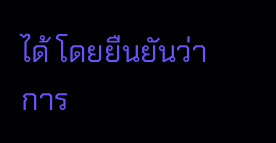ได้ โดยยืนยันว่าการ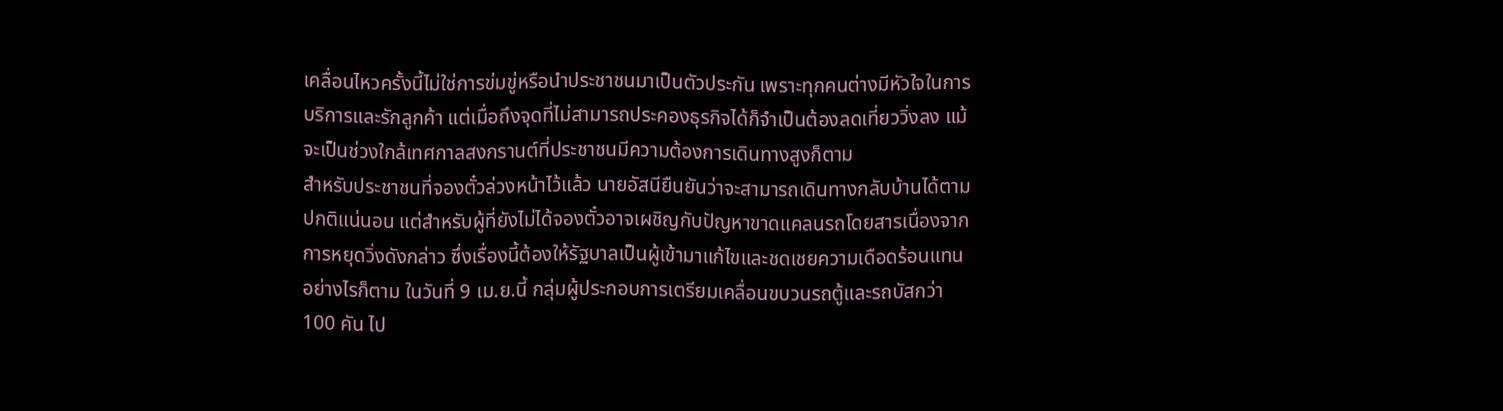เคลื่อนไหวครั้งนี้ไม่ใช่การข่มขู่หรือนำประชาชนมาเป็นตัวประกัน เพราะทุกคนต่างมีหัวใจในการบริการและรักลูกค้า แต่เมื่อถึงจุดที่ไม่สามารถประคองธุรกิจได้ก็จำเป็นต้องลดเที่ยววิ่งลง แม้จะเป็นช่วงใกล้เทศกาลสงกรานต์ที่ประชาชนมีความต้องการเดินทางสูงก็ตาม
สำหรับประชาชนที่จองตั๋วล่วงหน้าไว้แล้ว นายอัสนียืนยันว่าจะสามารถเดินทางกลับบ้านได้ตามปกติแน่นอน แต่สำหรับผู้ที่ยังไม่ได้จองตั๋วอาจเผชิญกับปัญหาขาดแคลนรถโดยสารเนื่องจากการหยุดวิ่งดังกล่าว ซึ่งเรื่องนี้ต้องให้รัฐบาลเป็นผู้เข้ามาแก้ไขและชดเชยความเดือดร้อนแทน
อย่างไรก็ตาม ในวันที่ 9 เม.ย.นี้ กลุ่มผู้ประกอบการเตรียมเคลื่อนขบวนรถตู้และรถบัสกว่า 100 คัน ไป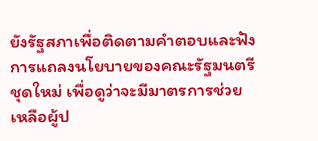ยังรัฐสภาเพื่อติดตามคำตอบและฟังการแถลงนโยบายของคณะรัฐมนตรีชุดใหม่ เพื่อดูว่าจะมีมาตรการช่วยเหลือผู้ป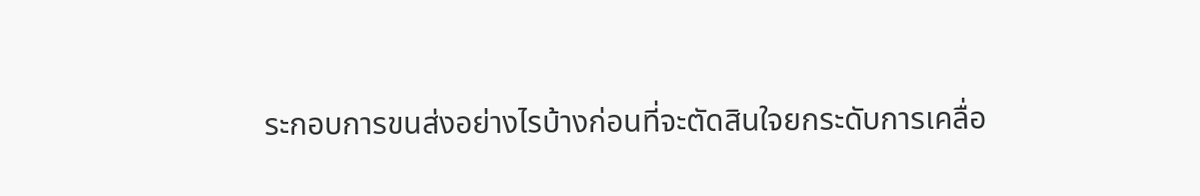ระกอบการขนส่งอย่างไรบ้างก่อนที่จะตัดสินใจยกระดับการเคลื่อ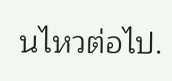นไหวต่อไป.